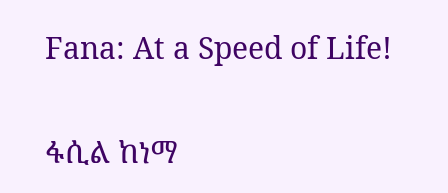Fana: At a Speed of Life!

ፋሲል ከነማ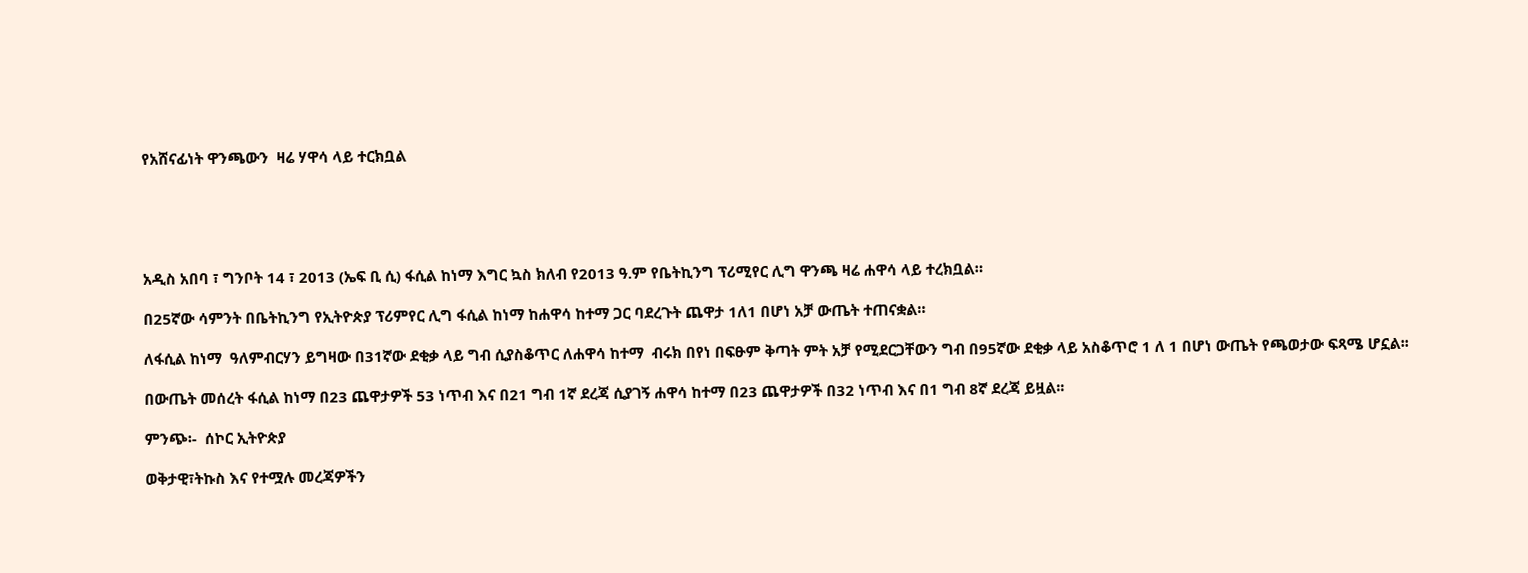የአሸናፊነት ዋንጫውን  ዛሬ ሃዋሳ ላይ ተርክቧል





አዲስ አበባ ፣ ግንቦት 14 ፣ 2013 (ኤፍ ቢ ሲ) ፋሲል ከነማ እግር ኳስ ክለብ የ2013 ዓ.ም የቤትኪንግ ፕሪሚየር ሊግ ዋንጫ ዛሬ ሐዋሳ ላይ ተረክቧል።

በ25ኛው ሳምንት በቤትኪንግ የኢትዮጵያ ፕሪምየር ሊግ ፋሲል ከነማ ከሐዋሳ ከተማ ጋር ባደረጉት ጨዋታ 1ለ1 በሆነ አቻ ውጤት ተጠናቋል።

ለፋሲል ከነማ  ዓለምብርሃን ይግዛው በ31ኛው ደቂቃ ላይ ግብ ሲያስቆጥር ለሐዋሳ ከተማ  ብሩክ በየነ በፍፁም ቅጣት ምት አቻ የሚደርጋቸውን ግብ በ95ኛው ደቂቃ ላይ አስቆጥሮ 1 ለ 1 በሆነ ውጤት የጫወታው ፍጻሜ ሆኗል፡፡

በውጤት መሰረት ፋሲል ከነማ በ23 ጨዋታዎች 53 ነጥብ እና በ21 ግብ 1ኛ ደረጃ ሲያገኝ ሐዋሳ ከተማ በ23 ጨዋታዎች በ32 ነጥብ እና በ1 ግብ 8ኛ ደረጃ ይዟል፡፡

ምንጭ፡-  ሰኮር ኢትዮጵያ

ወቅታዊ፣ትኩስ እና የተሟሉ መረጃዎችን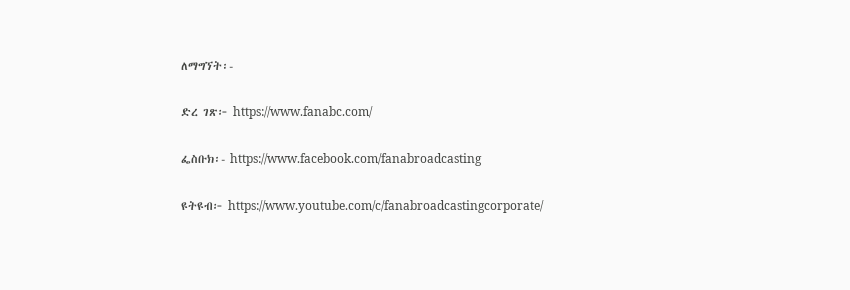ለማግኘት፡-

ድረ ገጽ፦ https://www.fanabc.com/

ፌስቡክ፡- https://www.facebook.com/fanabroadcasting

ዩትዩብ፦ https://www.youtube.com/c/fanabroadcastingcorporate/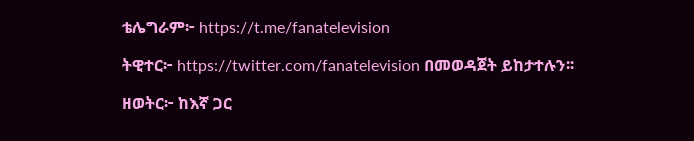ቴሌግራም፦ https://t.me/fanatelevision

ትዊተር፦ https://twitter.com/fanatelevision በመወዳጀት ይከታተሉን፡፡

ዘወትር፦ ከእኛ ጋር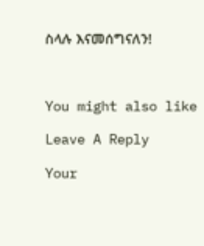ስላሉ እናመሰግናለን!



You might also like

Leave A Reply

Your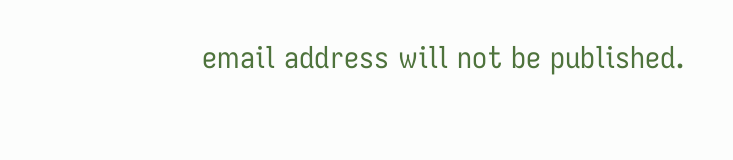email address will not be published.